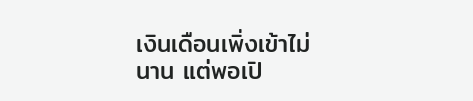เงินเดือนเพิ่งเข้าไม่นาน แต่พอเปิ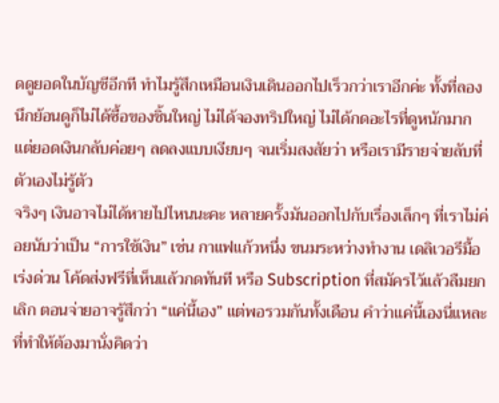ดดูยอดในบัญชีอีกที ทำไมรู้สึกเหมือนเงินเดินออกไปเร็วกว่าเราอีกค่ะ ทั้งที่ลองนึกย้อนดูก็ไม่ได้ซื้อของชิ้นใหญ่ ไม่ได้จองทริปใหญ่ ไม่ได้กดอะไรที่ดูหนักมาก แต่ยอดเงินกลับค่อยๆ ลดลงแบบเงียบๆ จนเริ่มสงสัยว่า หรือเรามีรายจ่ายลับที่ตัวเองไม่รู้ตัว
จริงๆ เงินอาจไม่ได้หายไปไหนนะคะ หลายครั้งมันออกไปกับเรื่องเล็กๆ ที่เราไม่ค่อยนับว่าเป็น “การใช้เงิน” เช่น กาแฟแก้วหนึ่ง ขนมระหว่างทำงาน เดลิเวอรีมื้อเร่งด่วน โค้ดส่งฟรีที่เห็นแล้วกดทันที หรือ Subscription ที่สมัครไว้แล้วลืมยกเลิก ตอนจ่ายอาจรู้สึกว่า “แค่นี้เอง” แต่พอรวมกันทั้งเดือน คำว่าแค่นี้เองนี่แหละที่ทำให้ต้องมานั่งคิดว่า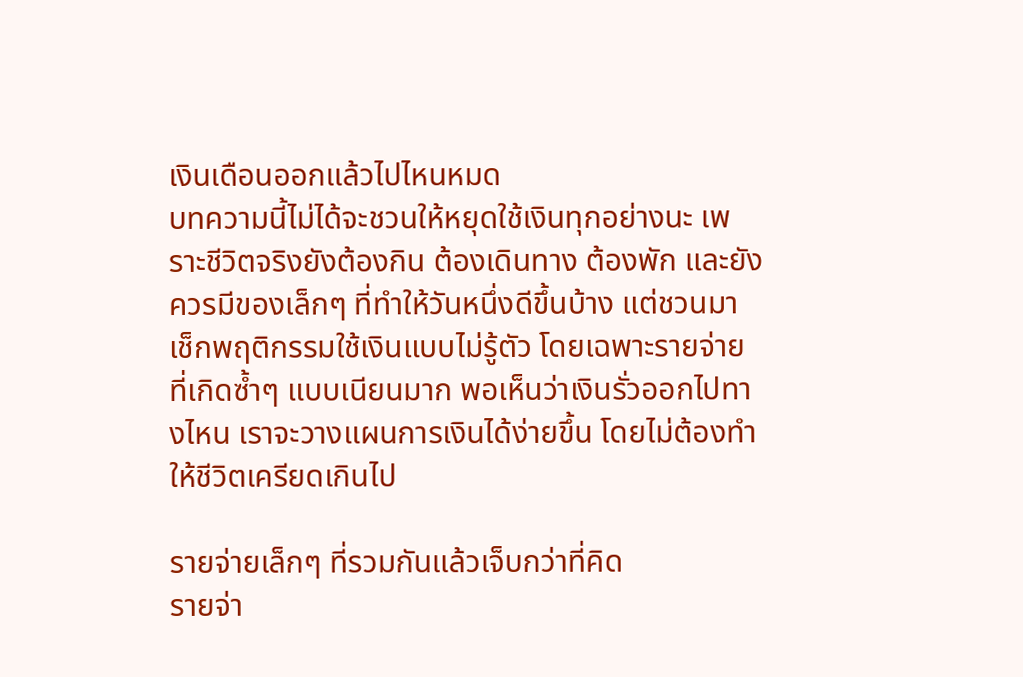เงินเดือนออกแล้วไปไหนหมด
บทความนี้ไม่ได้จะชวนให้หยุดใช้เงินทุกอย่างนะ เพราะชีวิตจริงยังต้องกิน ต้องเดินทาง ต้องพัก และยังควรมีของเล็กๆ ที่ทำให้วันหนึ่งดีขึ้นบ้าง แต่ชวนมาเช็กพฤติกรรมใช้เงินแบบไม่รู้ตัว โดยเฉพาะรายจ่ายที่เกิดซ้ำๆ แบบเนียนมาก พอเห็นว่าเงินรั่วออกไปทางไหน เราจะวางแผนการเงินได้ง่ายขึ้น โดยไม่ต้องทำให้ชีวิตเครียดเกินไป

รายจ่ายเล็กๆ ที่รวมกันแล้วเจ็บกว่าที่คิด
รายจ่า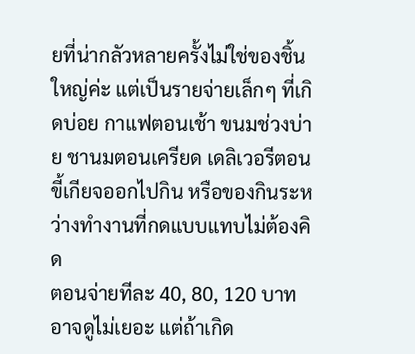ยที่น่ากลัวหลายครั้งไม่ใช่ของชิ้นใหญ่ค่ะ แต่เป็นรายจ่ายเล็กๆ ที่เกิดบ่อย กาแฟตอนเช้า ขนมช่วงบ่าย ชานมตอนเครียด เดลิเวอรีตอนขี้เกียจออกไปกิน หรือของกินระหว่างทำงานที่กดแบบแทบไม่ต้องคิด
ตอนจ่ายทีละ 40, 80, 120 บาท อาจดูไม่เยอะ แต่ถ้าเกิด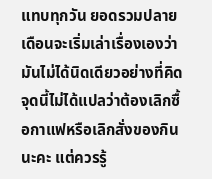แทบทุกวัน ยอดรวมปลายเดือนจะเริ่มเล่าเรื่องเองว่ามันไม่ได้นิดเดียวอย่างที่คิด จุดนี้ไม่ได้แปลว่าต้องเลิกซื้อกาแฟหรือเลิกสั่งของกินนะคะ แต่ควรรู้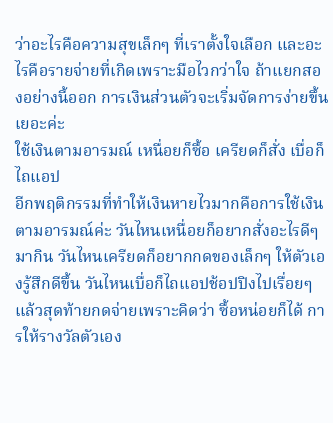ว่าอะไรคือความสุขเล็กๆ ที่เราตั้งใจเลือก และอะไรคือรายจ่ายที่เกิดเพราะมือไวกว่าใจ ถ้าแยกสองอย่างนี้ออก การเงินส่วนตัวจะเริ่มจัดการง่ายขึ้นเยอะค่ะ
ใช้เงินตามอารมณ์ เหนื่อยก็ซื้อ เครียดก็สั่ง เบื่อก็ไถแอป
อีกพฤติกรรมที่ทำให้เงินหายไวมากคือการใช้เงินตามอารมณ์ค่ะ วันไหนเหนื่อยก็อยากสั่งอะไรดีๆ มากิน วันไหนเครียดก็อยากกดของเล็กๆ ให้ตัวเองรู้สึกดีขึ้น วันไหนเบื่อก็ไถแอปช้อปปิงไปเรื่อยๆ แล้วสุดท้ายกดจ่ายเพราะคิดว่า ซื้อหน่อยก็ได้ การให้รางวัลตัวเอง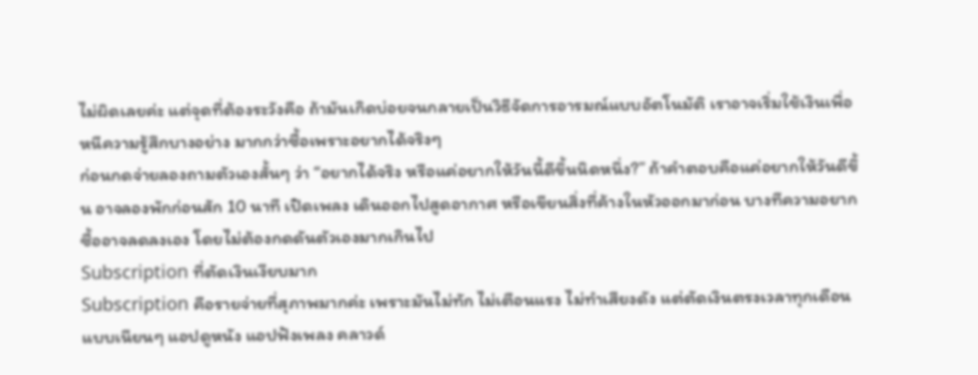ไม่ผิดเลยค่ะ แต่จุดที่ต้องระวังคือ ถ้ามันเกิดบ่อยจนกลายเป็นวิธีจัดการอารมณ์แบบอัตโนมัติ เราอาจเริ่มใช้เงินเพื่อหนีความรู้สึกบางอย่าง มากกว่าซื้อเพราะอยากได้จริงๆ
ก่อนกดจ่ายลองถามตัวเองสั้นๆ ว่า “อยากได้จริง หรือแค่อยากให้วันนี้ดีขึ้นนิดหนึ่ง?” ถ้าคำตอบคือแค่อยากให้วันดีขึ้น อาจลองพักก่อนสัก 10 นาที เปิดเพลง เดินออกไปสูดอากาศ หรือเขียนสิ่งที่ค้างในหัวออกมาก่อน บางทีความอยากซื้ออาจลดลงเอง โดยไม่ต้องกดดันตัวเองมากเกินไป
Subscription ที่ตัดเงินเงียบมาก
Subscription คือรายจ่ายที่สุภาพมากค่ะ เพราะมันไม่ทัก ไม่เตือนแรง ไม่ทำเสียงดัง แต่ตัดเงินตรงเวลาทุกเดือนแบบเนียนๆ แอปดูหนัง แอปฟังเพลง คลาวด์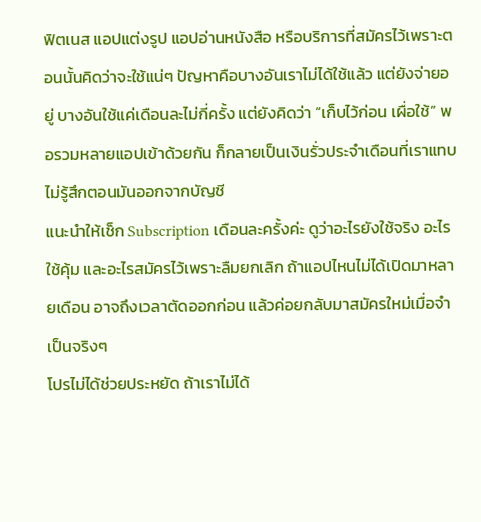ฟิตเนส แอปแต่งรูป แอปอ่านหนังสือ หรือบริการที่สมัครไว้เพราะตอนนั้นคิดว่าจะใช้แน่ๆ ปัญหาคือบางอันเราไม่ได้ใช้แล้ว แต่ยังจ่ายอยู่ บางอันใช้แค่เดือนละไม่กี่ครั้ง แต่ยังคิดว่า “เก็บไว้ก่อน เผื่อใช้” พอรวมหลายแอปเข้าด้วยกัน ก็กลายเป็นเงินรั่วประจำเดือนที่เราแทบไม่รู้สึกตอนมันออกจากบัญชี
แนะนำให้เช็ก Subscription เดือนละครั้งค่ะ ดูว่าอะไรยังใช้จริง อะไรใช้คุ้ม และอะไรสมัครไว้เพราะลืมยกเลิก ถ้าแอปไหนไม่ได้เปิดมาหลายเดือน อาจถึงเวลาตัดออกก่อน แล้วค่อยกลับมาสมัครใหม่เมื่อจำเป็นจริงๆ
โปรไม่ได้ช่วยประหยัด ถ้าเราไม่ได้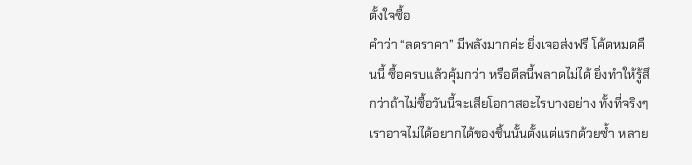ตั้งใจซื้อ
คำว่า “ลดราคา” มีพลังมากค่ะ ยิ่งเจอส่งฟรี โค้ดหมดคืนนี้ ซื้อครบแล้วคุ้มกว่า หรือดีลนี้พลาดไม่ได้ ยิ่งทำให้รู้สึกว่าถ้าไม่ซื้อวันนี้จะเสียโอกาสอะไรบางอย่าง ทั้งที่จริงๆ เราอาจไม่ได้อยากได้ของชิ้นนั้นตั้งแต่แรกด้วยซ้ำ หลาย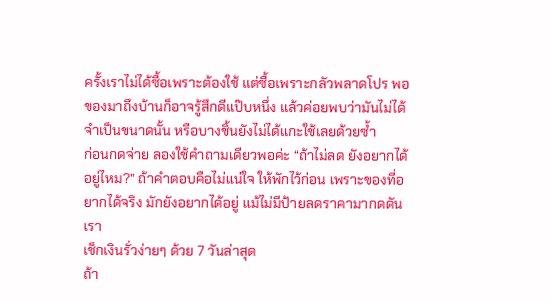ครั้งเราไม่ได้ซื้อเพราะต้องใช้ แต่ซื้อเพราะกลัวพลาดโปร พอของมาถึงบ้านก็อาจรู้สึกดีแป๊บหนึ่ง แล้วค่อยพบว่ามันไม่ได้จำเป็นขนาดนั้น หรือบางชิ้นยังไม่ได้แกะใช้เลยด้วยซ้ำ
ก่อนกดจ่าย ลองใช้คำถามเดียวพอค่ะ “ถ้าไม่ลด ยังอยากได้อยู่ไหม?” ถ้าคำตอบคือไม่แน่ใจ ให้พักไว้ก่อน เพราะของที่อยากได้จริง มักยังอยากได้อยู่ แม้ไม่มีป้ายลดราคามากดดันเรา
เช็กเงินรั่วง่ายๆ ด้วย 7 วันล่าสุด
ถ้า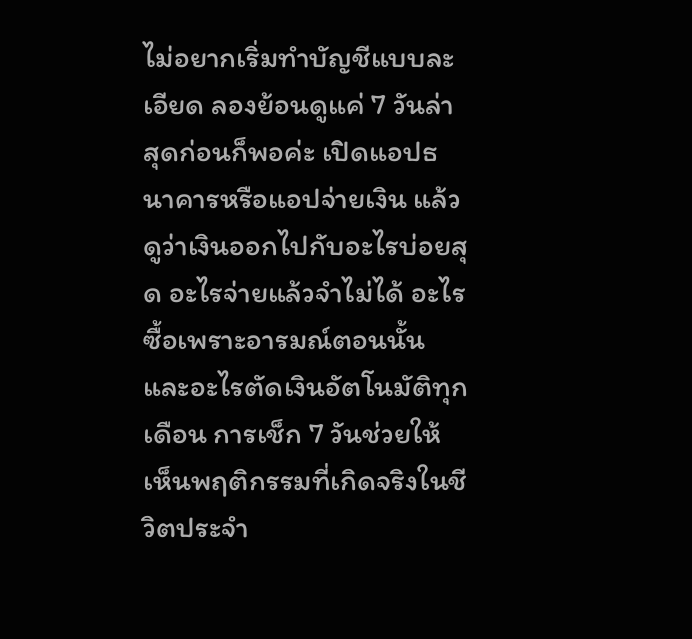ไม่อยากเริ่มทำบัญชีแบบละเอียด ลองย้อนดูแค่ 7 วันล่าสุดก่อนก็พอค่ะ เปิดแอปธนาคารหรือแอปจ่ายเงิน แล้วดูว่าเงินออกไปกับอะไรบ่อยสุด อะไรจ่ายแล้วจำไม่ได้ อะไรซื้อเพราะอารมณ์ตอนนั้น และอะไรตัดเงินอัตโนมัติทุกเดือน การเช็ก 7 วันช่วยให้เห็นพฤติกรรมที่เกิดจริงในชีวิตประจำ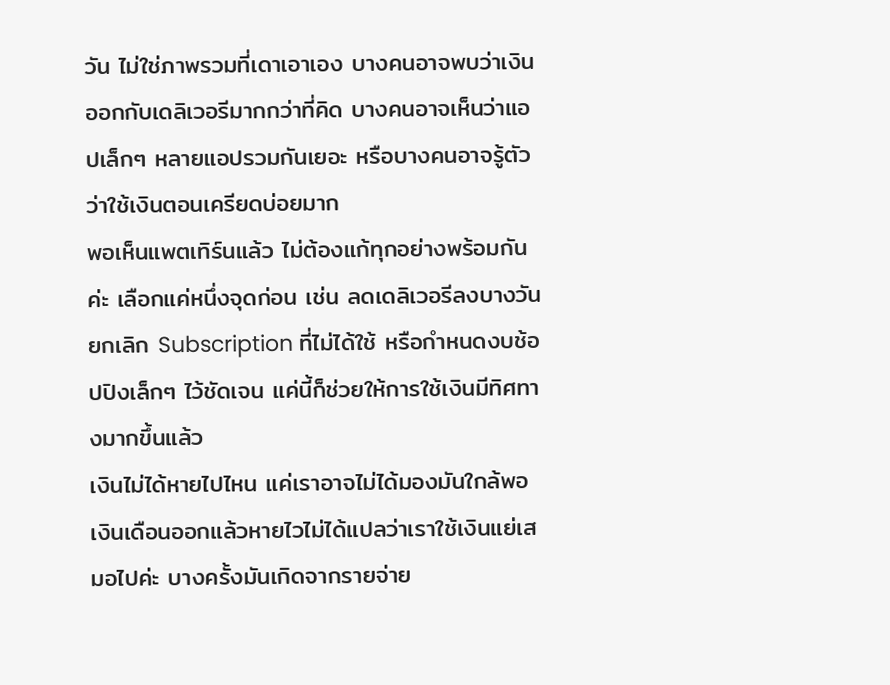วัน ไม่ใช่ภาพรวมที่เดาเอาเอง บางคนอาจพบว่าเงินออกกับเดลิเวอรีมากกว่าที่คิด บางคนอาจเห็นว่าแอปเล็กๆ หลายแอปรวมกันเยอะ หรือบางคนอาจรู้ตัวว่าใช้เงินตอนเครียดบ่อยมาก
พอเห็นแพตเทิร์นแล้ว ไม่ต้องแก้ทุกอย่างพร้อมกันค่ะ เลือกแค่หนึ่งจุดก่อน เช่น ลดเดลิเวอรีลงบางวัน ยกเลิก Subscription ที่ไม่ได้ใช้ หรือกำหนดงบช้อปปิงเล็กๆ ไว้ชัดเจน แค่นี้ก็ช่วยให้การใช้เงินมีทิศทางมากขึ้นแล้ว
เงินไม่ได้หายไปไหน แค่เราอาจไม่ได้มองมันใกล้พอ
เงินเดือนออกแล้วหายไวไม่ได้แปลว่าเราใช้เงินแย่เสมอไปค่ะ บางครั้งมันเกิดจากรายจ่าย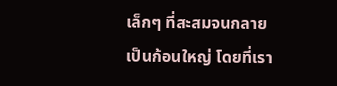เล็กๆ ที่สะสมจนกลายเป็นก้อนใหญ่ โดยที่เรา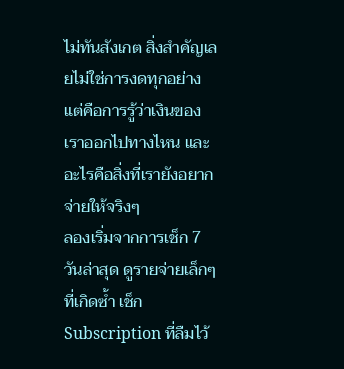ไม่ทันสังเกต สิ่งสำคัญเลยไม่ใช่การงดทุกอย่าง แต่คือการรู้ว่าเงินของเราออกไปทางไหน และอะไรคือสิ่งที่เรายังอยากจ่ายให้จริงๆ
ลองเริ่มจากการเช็ก 7 วันล่าสุด ดูรายจ่ายเล็กๆ ที่เกิดซ้ำ เช็ก Subscription ที่ลืมไว้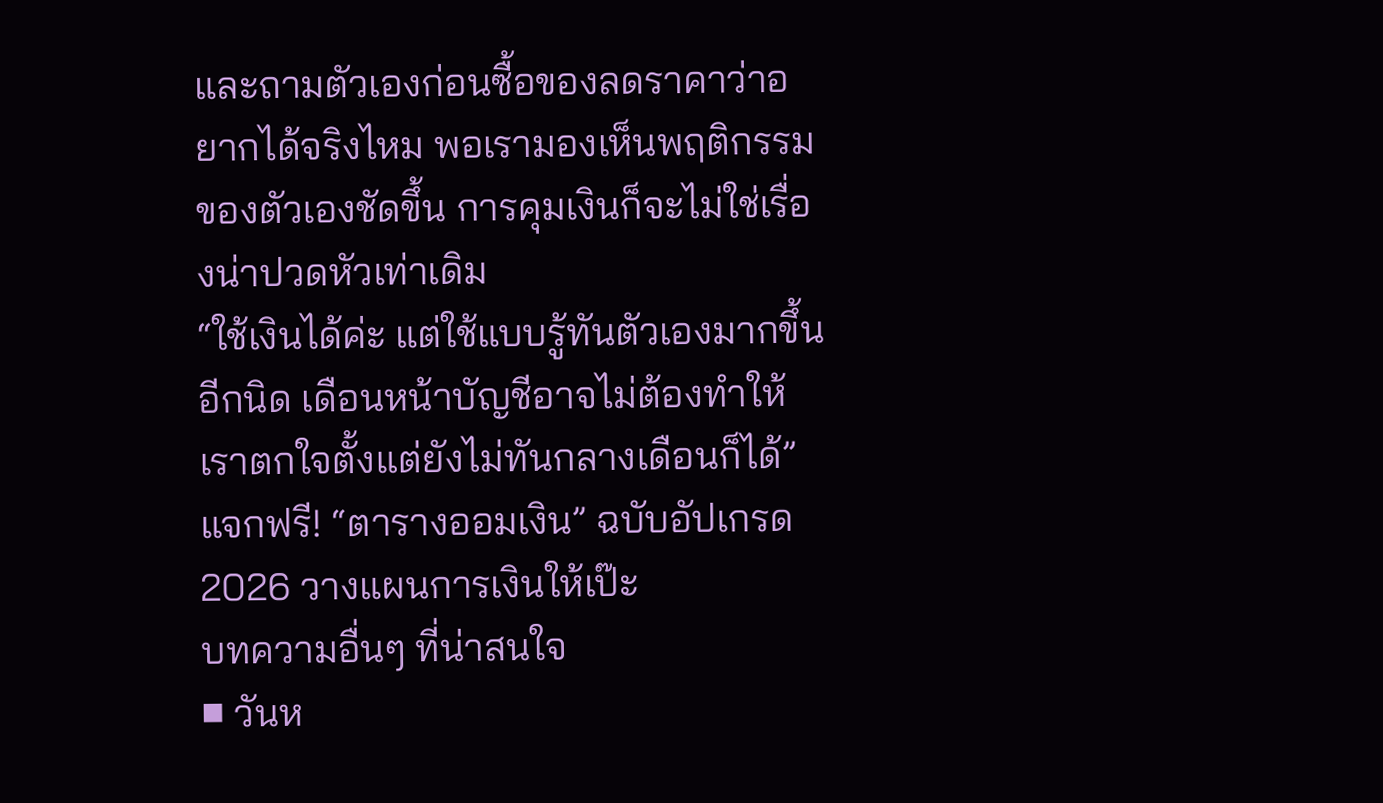และถามตัวเองก่อนซื้อของลดราคาว่าอยากได้จริงไหม พอเรามองเห็นพฤติกรรมของตัวเองชัดขึ้น การคุมเงินก็จะไม่ใช่เรื่องน่าปวดหัวเท่าเดิม
“ใช้เงินได้ค่ะ แต่ใช้แบบรู้ทันตัวเองมากขึ้นอีกนิด เดือนหน้าบัญชีอาจไม่ต้องทำให้เราตกใจตั้งแต่ยังไม่ทันกลางเดือนก็ได้”
แจกฟรี! “ตารางออมเงิน” ฉบับอัปเกรด 2026 วางแผนการเงินให้เป๊ะ
บทความอื่นๆ ที่น่าสนใจ
■ วันห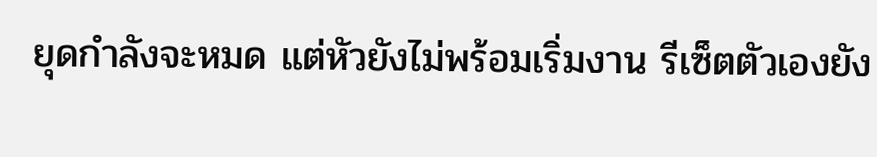ยุดกำลังจะหมด แต่หัวยังไม่พร้อมเริ่มงาน รีเซ็ตตัวเองยัง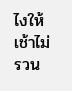ไงให้เช้าไม่รวน